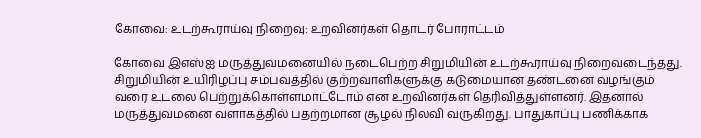கோவை: உடற்கூராய்வு நிறைவு: உறவினர்கள் தொடர் போராட்டம்

கோவை இஎஸ்ஐ மருத்துவமனையில் நடைபெற்ற சிறுமியின் உடற்கூராய்வு நிறைவடைந்தது. சிறுமியின் உயிரிழப்பு சம்பவத்தில் குற்றவாளிகளுக்கு கடுமையான தண்டனை வழங்கும் வரை உடலை பெற்றுக்கொள்ளமாட்டோம் என உறவினர்கள் தெரிவித்துள்ளனர். இதனால் மருத்துவமனை வளாகத்தில் பதற்றமான சூழல் நிலவி வருகிறது. பாதுகாப்பு பணிக்காக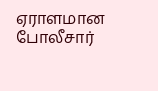ஏராளமான போலீசார்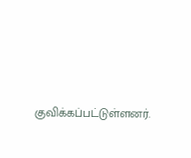குவிக்கப்பட்டுள்ளனர்.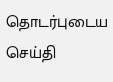தொடர்புடைய செய்தி